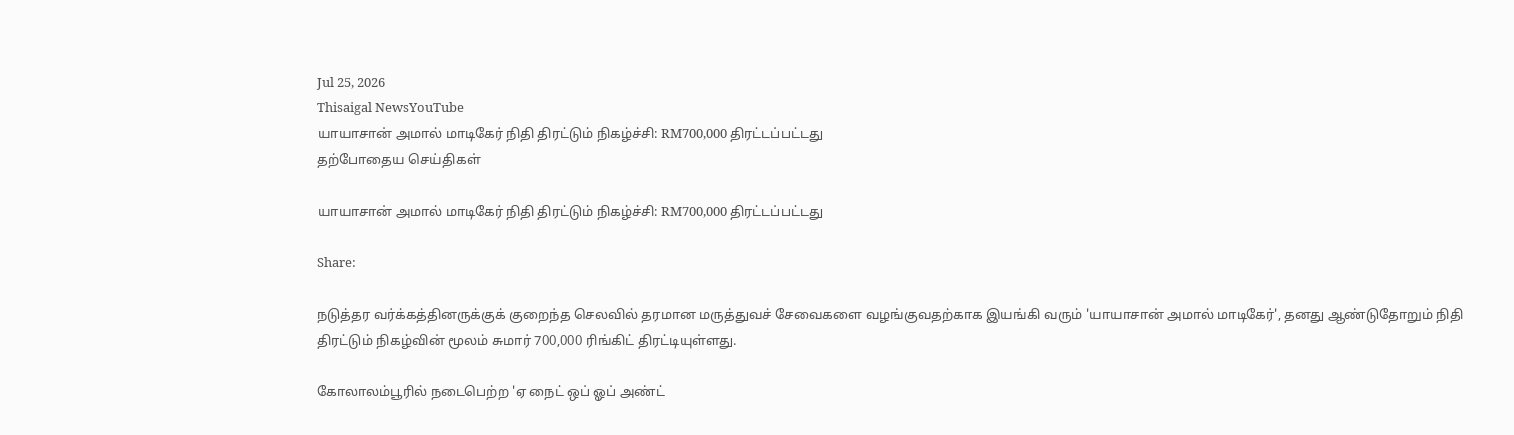Jul 25, 2026
Thisaigal NewsYouTube
யாயாசான் அமால் மாடிகேர் நிதி திரட்டும் நிகழ்ச்சி: RM700,000 திரட்டப்பட்டது
தற்போதைய செய்திகள்

யாயாசான் அமால் மாடிகேர் நிதி திரட்டும் நிகழ்ச்சி: RM700,000 திரட்டப்பட்டது

Share:

நடுத்தர வர்க்கத்தினருக்குக் குறைந்த செலவில் தரமான மருத்துவச் சேவைகளை வழங்குவதற்காக இயங்கி வரும் 'யாயாசான் அமால் மாடிகேர்', தனது ஆண்டுதோறும் நிதி திரட்டும் நிகழ்வின் மூலம் சுமார் 700,000 ரிங்கிட் திரட்டியுள்ளது.

கோலாலம்பூரில் நடைபெற்ற 'ஏ நைட் ஒப் ஓப் அண்ட்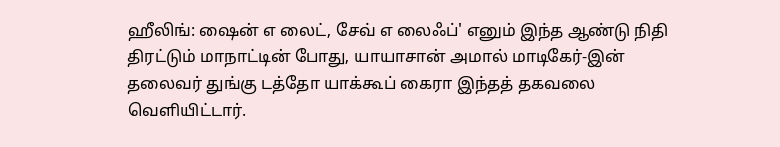ஹீலிங்: ஷைன் எ லைட், சேவ் எ லைஃப்' எனும் இந்த ஆண்டு நிதி திரட்டும் மாநாட்டின் போது, யாயாசான் அமால் மாடிகேர்-இன் தலைவர் துங்கு டத்தோ யாக்கூப் கைரா இந்தத் தகவலை வெளியிட்டார்.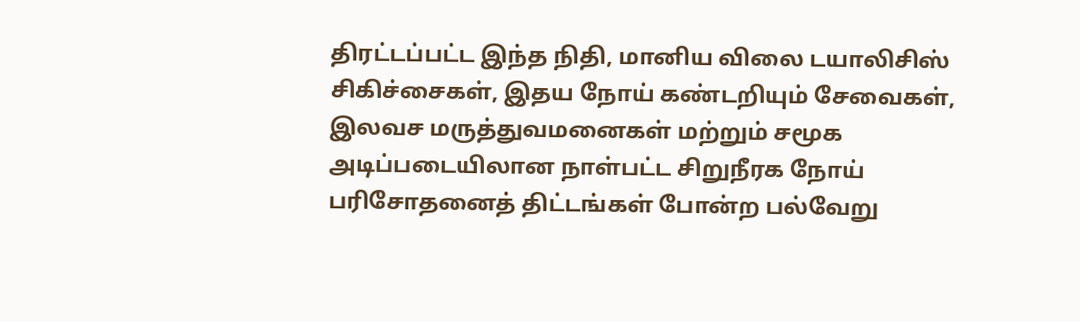திரட்டப்பட்ட இந்த நிதி, மானிய விலை டயாலிசிஸ் சிகிச்சைகள், இதய நோய் கண்டறியும் சேவைகள், இலவச மருத்துவமனைகள் மற்றும் சமூக அடிப்படையிலான நாள்பட்ட சிறுநீரக நோய் பரிசோதனைத் திட்டங்கள் போன்ற பல்வேறு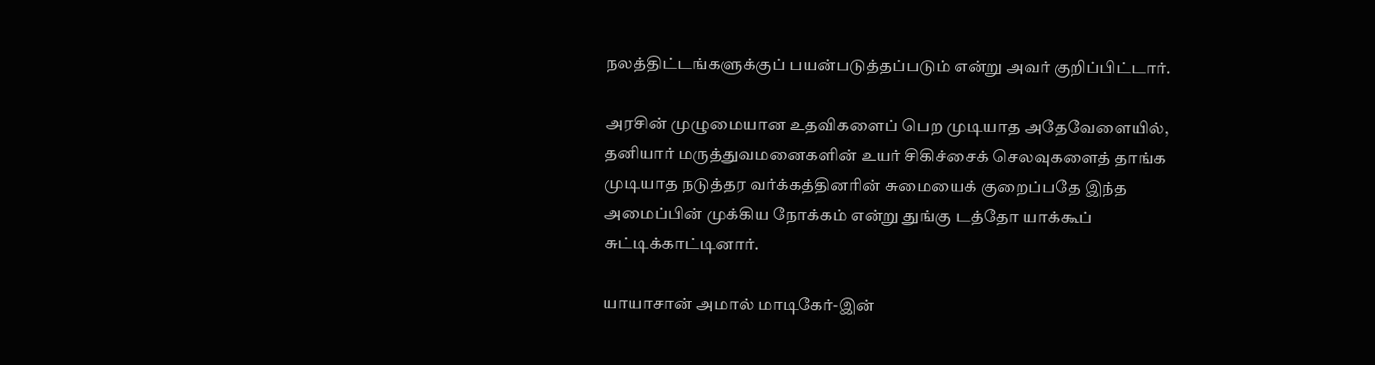நலத்திட்டங்களுக்குப் பயன்படுத்தப்படும் என்று அவர் குறிப்பிட்டார்.

அரசின் முழுமையான உதவிகளைப் பெற முடியாத அதேவேளையில், தனியார் மருத்துவமனைகளின் உயர் சிகிச்சைக் செலவுகளைத் தாங்க முடியாத நடுத்தர வர்க்கத்தினரின் சுமையைக் குறைப்பதே இந்த அமைப்பின் முக்கிய நோக்கம் என்று துங்கு டத்தோ யாக்கூப் சுட்டிக்காட்டினார்.

யாயாசான் அமால் மாடிகேர்-இன்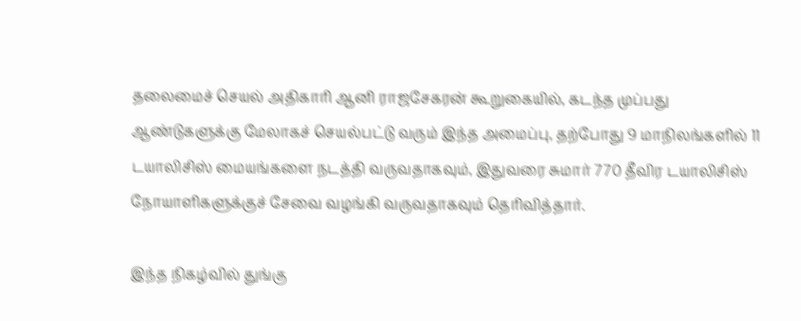தலைமைச் செயல் அதிகாரி ஆனி ராஜசேகரன் கூறுகையில், கடந்த முப்பது ஆண்டுகளுக்கு மேலாகச் செயல்பட்டு வரும் இந்த அமைப்பு, தற்போது 9 மாநிலங்களில் 11 டயாலிசிஸ் மையங்களை நடத்தி வருவதாகவும், இதுவரை சுமார் 770 தீவிர டயாலிசிஸ் நோயாளிகளுக்குச் சேவை வழங்கி வருவதாகவும் தெரிவித்தார்.

இந்த நிகழ்வில் துங்கு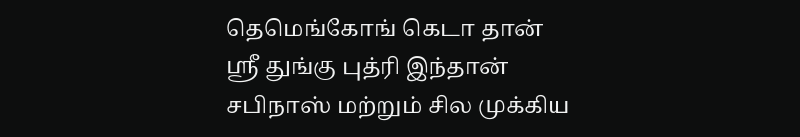தெமெங்கோங் கெடா தான் ஸ்ரீ துங்கு புத்ரி இந்தான் சபிநாஸ் மற்றும் சில முக்கிய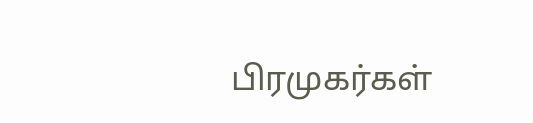பிரமுகர்கள்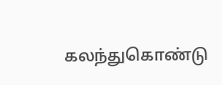கலந்துகொண்டு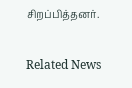சிறப்பித்தனர்.

Related News